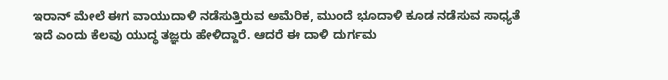ಇರಾನ್ ಮೇಲೆ ಈಗ ವಾಯುದಾಳಿ ನಡೆಸುತ್ತಿರುವ ಅಮೆರಿಕ, ಮುಂದೆ ಭೂದಾಳಿ ಕೂಡ ನಡೆಸುವ ಸಾಧ್ಯತೆ ಇದೆ ಎಂದು ಕೆಲವು ಯುದ್ಧ ತಜ್ಞರು ಹೇಳಿದ್ದಾರೆ. ಆದರೆ ಈ ದಾಳಿ ದುರ್ಗಮ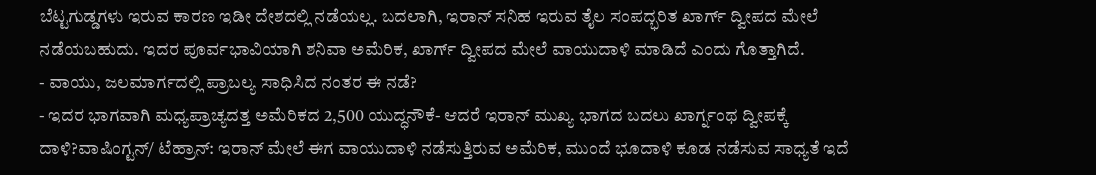ಬೆಟ್ಟಗುಡ್ಡಗಳು ಇರುವ ಕಾರಣ ಇಡೀ ದೇಶದಲ್ಲಿ ನಡೆಯಲ್ಲ. ಬದಲಾಗಿ, ಇರಾನ್ ಸನಿಹ ಇರುವ ತೈಲ ಸಂಪದ್ಭರಿತ ಖಾರ್ಗ್ ದ್ವೀಪದ ಮೇಲೆ ನಡೆಯಬಹುದು. ಇದರ ಪೂರ್ವಭಾವಿಯಾಗಿ ಶನಿವಾ ಅಮೆರಿಕ, ಖಾರ್ಗ್ ದ್ವೀಪದ ಮೇಲೆ ವಾಯುದಾಳಿ ಮಾಡಿದೆ ಎಂದು ಗೊತ್ತಾಗಿದೆ.
- ವಾಯು, ಜಲಮಾರ್ಗದಲ್ಲಿ ಪ್ರಾಬಲ್ಯ ಸಾಧಿಸಿದ ನಂತರ ಈ ನಡೆ?
- ಇದರ ಭಾಗವಾಗಿ ಮಧ್ಯಪ್ರಾಚ್ಯದತ್ತ ಅಮೆರಿಕದ 2,500 ಯುದ್ಧನೌಕೆ- ಆದರೆ ಇರಾನ್ ಮುಖ್ಯ ಭಾಗದ ಬದಲು ಖಾರ್ಗ್ನಂಥ ದ್ವೀಪಕ್ಕೆ ದಾಳಿ?ವಾಷಿಂಗ್ಟನ್/ ಟೆಹ್ರಾನ್: ಇರಾನ್ ಮೇಲೆ ಈಗ ವಾಯುದಾಳಿ ನಡೆಸುತ್ತಿರುವ ಅಮೆರಿಕ, ಮುಂದೆ ಭೂದಾಳಿ ಕೂಡ ನಡೆಸುವ ಸಾಧ್ಯತೆ ಇದೆ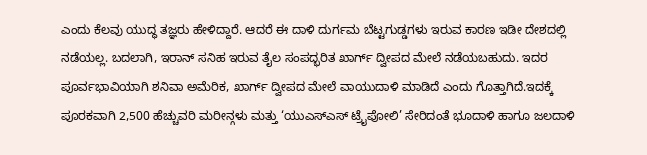ಎಂದು ಕೆಲವು ಯುದ್ಧ ತಜ್ಞರು ಹೇಳಿದ್ದಾರೆ. ಆದರೆ ಈ ದಾಳಿ ದುರ್ಗಮ ಬೆಟ್ಟಗುಡ್ಡಗಳು ಇರುವ ಕಾರಣ ಇಡೀ ದೇಶದಲ್ಲಿ ನಡೆಯಲ್ಲ. ಬದಲಾಗಿ, ಇರಾನ್ ಸನಿಹ ಇರುವ ತೈಲ ಸಂಪದ್ಭರಿತ ಖಾರ್ಗ್ ದ್ವೀಪದ ಮೇಲೆ ನಡೆಯಬಹುದು. ಇದರ ಪೂರ್ವಭಾವಿಯಾಗಿ ಶನಿವಾ ಅಮೆರಿಕ, ಖಾರ್ಗ್ ದ್ವೀಪದ ಮೇಲೆ ವಾಯುದಾಳಿ ಮಾಡಿದೆ ಎಂದು ಗೊತ್ತಾಗಿದೆ.ಇದಕ್ಕೆ ಪೂರಕವಾಗಿ 2,500 ಹೆಚ್ಚುವರಿ ಮರೀನ್ಗಳು ಮತ್ತು ‘ಯುಎಸ್ಎಸ್ ಟ್ರೈಪೋಲಿ’ ಸೇರಿದಂತೆ ಭೂದಾಳಿ ಹಾಗೂ ಜಲದಾಳಿ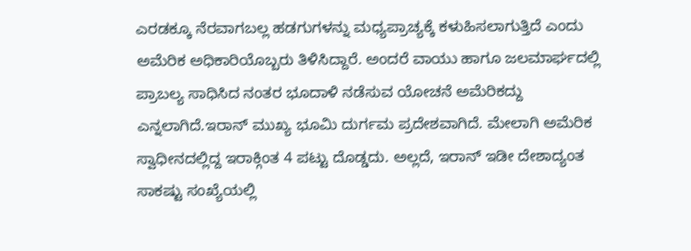ಎರಡಕ್ಕೂ ನೆರವಾಗಬಲ್ಲ ಹಡಗುಗಳನ್ನು ಮಧ್ಯಪ್ರಾಚ್ಯಕ್ಕೆ ಕಳುಹಿಸಲಾಗುತ್ತಿದೆ ಎಂದು ಅಮೆರಿಕ ಅಧಿಕಾರಿಯೊಬ್ಬರು ತಿಳಿಸಿದ್ದಾರೆ. ಅಂದರೆ ವಾಯು ಹಾಗೂ ಜಲಮಾರ್ಘದಲ್ಲಿ ಪ್ರಾಬಲ್ಯ ಸಾಧಿಸಿದ ನಂತರ ಭೂದಾಳಿ ನಡೆಸುವ ಯೋಚನೆ ಅಮೆರಿಕದ್ದು ಎನ್ನಲಾಗಿದೆ.ಇರಾನ್ ಮುಖ್ಯ ಭೂಮಿ ದುರ್ಗಮ ಪ್ರದೇಶವಾಗಿದೆ. ಮೇಲಾಗಿ ಅಮೆರಿಕ ಸ್ವಾಧೀನದಲ್ಲಿದ್ದ ಇರಾಕ್ಗಿಂತ 4 ಪಟ್ಟು ದೊಡ್ಡದು. ಅಲ್ಲದೆ, ಇರಾನ್ ಇಡೀ ದೇಶಾದ್ಯಂತ ಸಾಕಷ್ಟು ಸಂಖ್ಯೆಯಲ್ಲಿ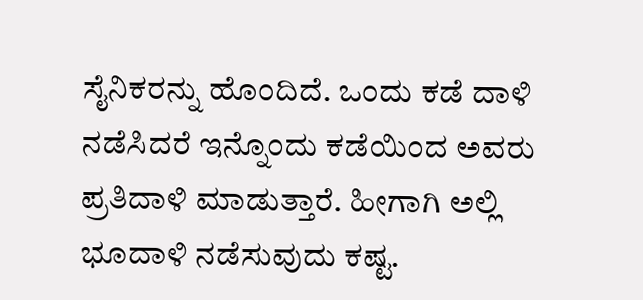ಸೈನಿಕರನ್ನು ಹೊಂದಿದೆ. ಒಂದು ಕಡೆ ದಾಳಿ ನಡೆಸಿದರೆ ಇನ್ನೊಂದು ಕಡೆಯಿಂದ ಅವರು ಪ್ರತಿದಾಳಿ ಮಾಡುತ್ತಾರೆ. ಹೀಗಾಗಿ ಅಲ್ಲಿ ಭೂದಾಳಿ ನಡೆಸುವುದು ಕಷ್ಟ.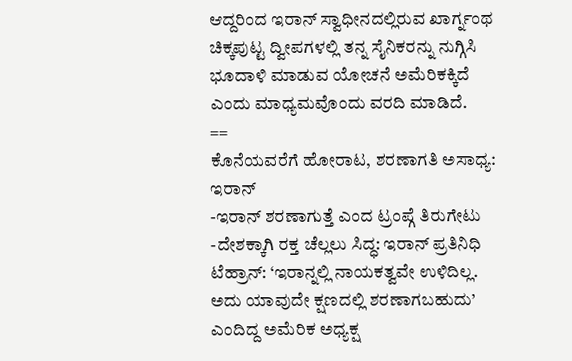ಆದ್ದರಿಂದ ಇರಾನ್ ಸ್ವಾಧೀನದಲ್ಲಿರುವ ಖಾರ್ಗ್ನಂಥ ಚಿಕ್ಕಪುಟ್ಟ ದ್ವೀಪಗಳಲ್ಲಿ ತನ್ನ ಸೈನಿಕರನ್ನು ನುಗ್ಗಿಸಿ ಭೂದಾಳಿ ಮಾಡುವ ಯೋಚನೆ ಅಮೆರಿಕಕ್ಕಿದೆ ಎಂದು ಮಾಧ್ಯಮವೊಂದು ವರದಿ ಮಾಡಿದೆ.
==
ಕೊನೆಯವರೆಗೆ ಹೋರಾಟ, ಶರಣಾಗತಿ ಅಸಾಧ್ಯ: ಇರಾನ್
-ಇರಾನ್ ಶರಣಾಗುತ್ತೆ ಎಂದ ಟ್ರಂಪ್ಗೆ ತಿರುಗೇಟು
-ದೇಶಕ್ಕಾಗಿ ರಕ್ತ ಚೆಲ್ಲಲು ಸಿದ್ಧ: ಇರಾನ್ ಪ್ರತಿನಿಧಿ
ಟೆಹ್ರಾನ್: ‘ಇರಾನ್ನಲ್ಲಿ ನಾಯಕತ್ವವೇ ಉಳಿದಿಲ್ಲ. ಅದು ಯಾವುದೇ ಕ್ಷಣದಲ್ಲಿ ಶರಣಾಗಬಹುದು’ ಎಂದಿದ್ದ ಅಮೆರಿಕ ಅಧ್ಯಕ್ಷ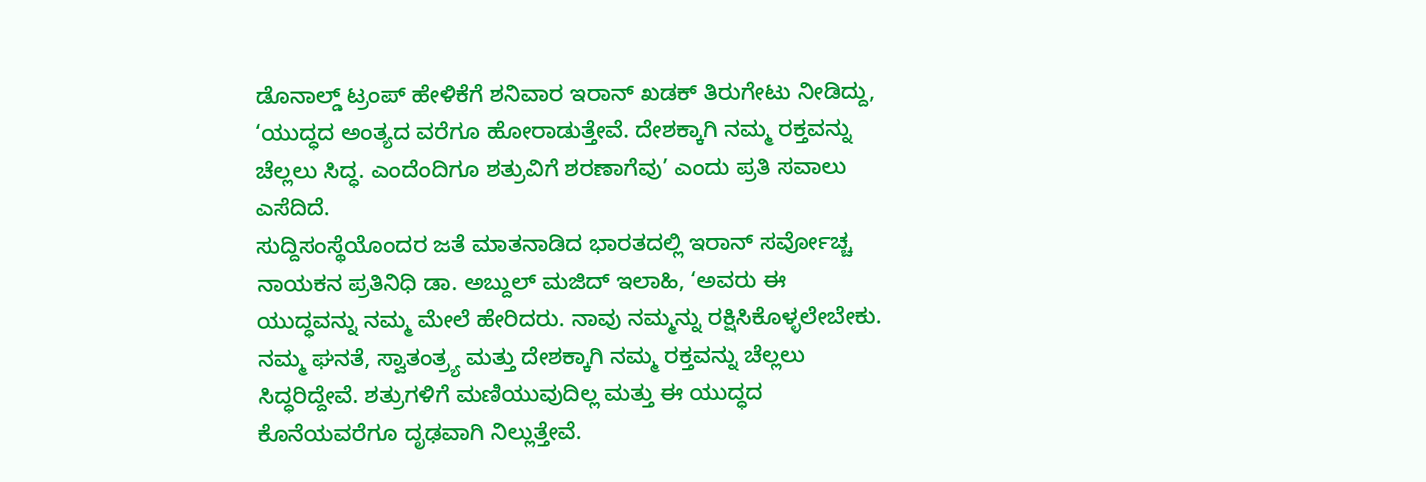ಡೊನಾಲ್ಡ್ ಟ್ರಂಪ್ ಹೇಳಿಕೆಗೆ ಶನಿವಾರ ಇರಾನ್ ಖಡಕ್ ತಿರುಗೇಟು ನೀಡಿದ್ದು, ‘ಯುದ್ಧದ ಅಂತ್ಯದ ವರೆಗೂ ಹೋರಾಡುತ್ತೇವೆ. ದೇಶಕ್ಕಾಗಿ ನಮ್ಮ ರಕ್ತವನ್ನು ಚೆಲ್ಲಲು ಸಿದ್ಧ. ಎಂದೆಂದಿಗೂ ಶತ್ರುವಿಗೆ ಶರಣಾಗೆವು’ ಎಂದು ಪ್ರತಿ ಸವಾಲು ಎಸೆದಿದೆ.
ಸುದ್ದಿಸಂಸ್ಥೆಯೊಂದರ ಜತೆ ಮಾತನಾಡಿದ ಭಾರತದಲ್ಲಿ ಇರಾನ್ ಸರ್ವೋಚ್ಚ ನಾಯಕನ ಪ್ರತಿನಿಧಿ ಡಾ. ಅಬ್ದುಲ್ ಮಜಿದ್ ಇಲಾಹಿ, ‘ಅವರು ಈ ಯುದ್ಧವನ್ನು ನಮ್ಮ ಮೇಲೆ ಹೇರಿದರು. ನಾವು ನಮ್ಮನ್ನು ರಕ್ಷಿಸಿಕೊಳ್ಳಲೇಬೇಕು. ನಮ್ಮ ಘನತೆ, ಸ್ವಾತಂತ್ರ್ಯ ಮತ್ತು ದೇಶಕ್ಕಾಗಿ ನಮ್ಮ ರಕ್ತವನ್ನು ಚೆಲ್ಲಲು ಸಿದ್ಧರಿದ್ದೇವೆ. ಶತ್ರುಗಳಿಗೆ ಮಣಿಯುವುದಿಲ್ಲ ಮತ್ತು ಈ ಯುದ್ಧದ ಕೊನೆಯವರೆಗೂ ದೃಢವಾಗಿ ನಿಲ್ಲುತ್ತೇವೆ.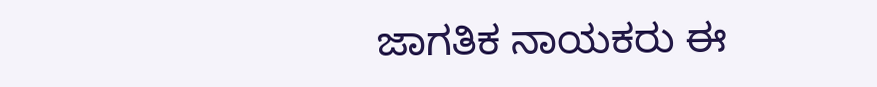ಜಾಗತಿಕ ನಾಯಕರು ಈ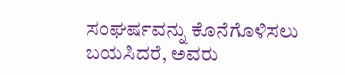ಸಂಘರ್ಷವನ್ನು ಕೊನೆಗೊಳಿಸಲು ಬಯಸಿದರೆ, ಅವರು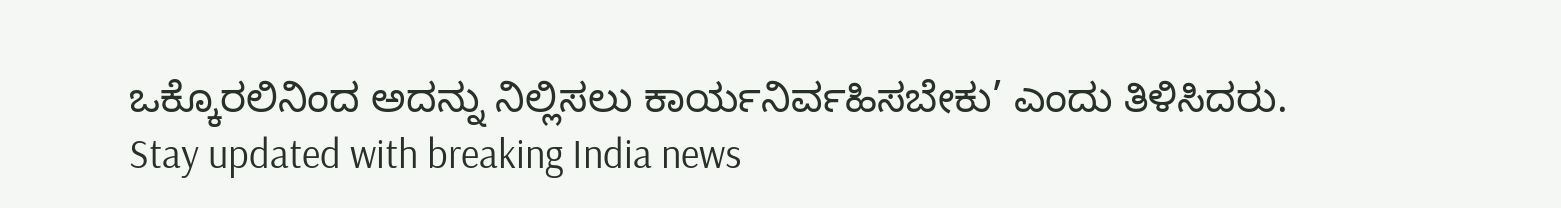ಒಕ್ಕೊರಲಿನಿಂದ ಅದನ್ನು ನಿಲ್ಲಿಸಲು ಕಾರ್ಯನಿರ್ವಹಿಸಬೇಕು’ ಎಂದು ತಿಳಿಸಿದರು.
Stay updated with breaking India news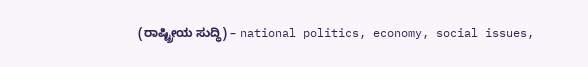(ರಾಷ್ಟ್ರೀಯ ಸುದ್ಧಿ) – national politics, economy, social issues,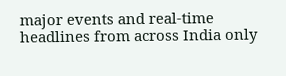major events and real‑time headlines from across India only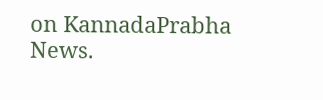on KannadaPrabha News.